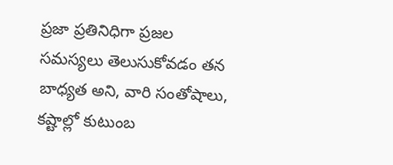ప్రజా ప్రతినిధిగా ప్రజల సమస్యలు తెలుసుకోవడం తన బాధ్యత అని, వారి సంతోషాలు, కష్టాల్లో కుటుంబ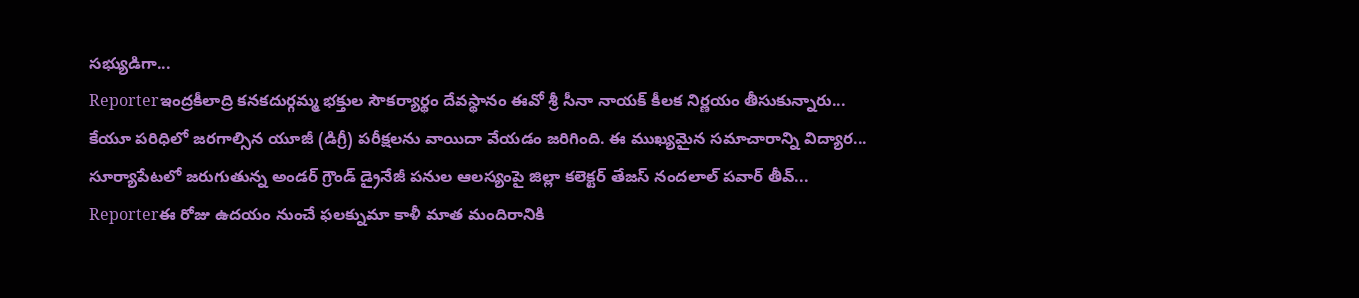సభ్యుడిగా...
Reporterఇంద్రకీలాద్రి కనకదుర్గమ్మ భక్తుల సౌకర్యార్థం దేవస్థానం ఈవో శ్రీ సీనా నాయక్ కీలక నిర్ణయం తీసుకున్నారు...
కేయూ పరిధిలో జరగాల్సిన యూజీ (డిగ్రీ) పరీక్షలను వాయిదా వేయడం జరిగింది. ఈ ముఖ్యమైన సమాచారాన్ని విద్యార...
సూర్యాపేటలో జరుగుతున్న అండర్ గ్రౌండ్ డ్రైనేజీ పనుల ఆలస్యంపై జిల్లా కలెక్టర్ తేజస్ నందలాల్ పవార్ తీవ్...
Reporterఈ రోజు ఉదయం నుంచే ఫలక్నుమా కాళీ మాత మందిరానికి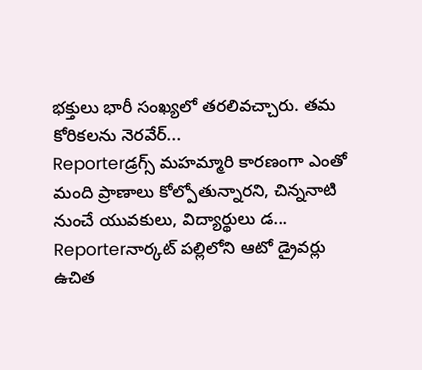భక్తులు భారీ సంఖ్యలో తరలివచ్చారు. తమ కోరికలను నెరవేర్...
Reporterడ్రగ్స్ మహమ్మారి కారణంగా ఎంతో మంది ప్రాణాలు కోల్పోతున్నారని, చిన్ననాటి నుంచే యువకులు, విద్యార్థులు డ...
Reporterనార్కట్ పల్లిలోని ఆటో డ్రైవర్లు ఉచిత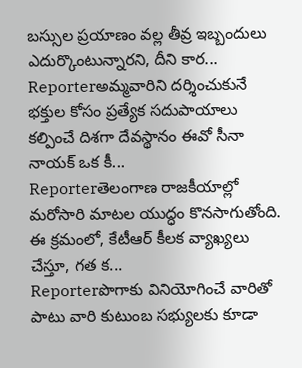బస్సుల ప్రయాణం వల్ల తీవ్ర ఇబ్బందులు ఎదుర్కొంటున్నారని, దీని కార...
Reporterఅమ్మవారిని దర్శించుకునే భక్తుల కోసం ప్రత్యేక సదుపాయాలు కల్పించే దిశగా దేవస్థానం ఈవో సీనా నాయక్ ఒక కీ...
Reporterతెలంగాణ రాజకీయాల్లో మరోసారి మాటల యుద్ధం కొనసాగుతోంది. ఈ క్రమంలో, కేటీఆర్ కీలక వ్యాఖ్యలు చేస్తూ, గత క...
Reporterపొగాకు వినియోగించే వారితో పాటు వారి కుటుంబ సభ్యులకు కూడా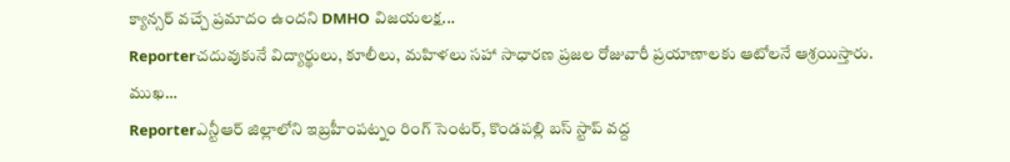క్యాన్సర్ వచ్చే ప్రమాదం ఉందని DMHO విజయలక్ష...
Reporterచదువుకునే విద్యార్థులు, కూలీలు, మహిళలు సహా సాధారణ ప్రజల రోజువారీ ప్రయాణాలకు ఆటోలనే ఆశ్రయిస్తారు. ముఖ...
Reporterఎన్టీఆర్ జిల్లాలోని ఇబ్రహీంపట్నం రింగ్ సెంటర్, కొండపల్లి బస్ స్టాప్ వద్ద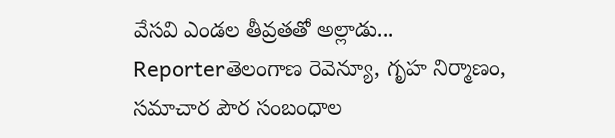వేసవి ఎండల తీవ్రతతో అల్లాడు...
Reporterతెలంగాణ రెవెన్యూ, గృహ నిర్మాణం, సమాచార పౌర సంబంధాల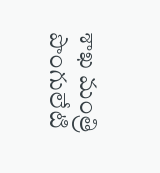శాఖ మంత్రి పొంగులేటి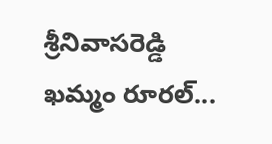శ్రీనివాసరెడ్డి ఖమ్మం రూరల్...